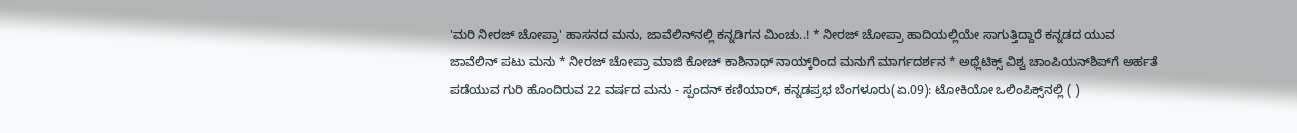'ಮರಿ ನೀರಜ್ ಚೋಪ್ರಾ' ಹಾಸನದ ಮನು, ಜಾವೆಲಿನ್‌ನಲ್ಲಿ ಕನ್ನಡಿಗನ ಮಿಂಚು..! * ನೀರಜ್ ಚೋಪ್ರಾ ಹಾದಿಯಲ್ಲಿಯೇ ಸಾಗುತ್ತಿದ್ದಾರೆ ಕನ್ನಡದ ಯುವ ಜಾವೆಲಿನ್ ಪಟು ಮನು * ನೀರಜ್‌ ಚೋಪ್ರಾ ಮಾಜಿ ಕೋಚ್ ಕಾಶಿನಾಥ್ ನಾಯ್ಕ್‌ರಿಂದ ಮನುಗೆ ಮಾರ್ಗದರ್ಶನ * ಅಥ್ಲೆಟಿಕ್ಸ್‌ ವಿಶ್ವ ಚಾಂಪಿಯನ್‌ಶಿಪ್‌ಗೆ ಅರ್ಹತೆ ಪಡೆಯುವ ಗುರಿ ಹೊಂದಿರುವ 22 ವರ್ಷದ ಮನು - ಸ್ಪಂದನ್ ಕಣಿಯಾರ್, ಕನ್ನಡಪ್ರಭ ಬೆಂಗಳೂರು(ಏ.09): ಟೋಕಿಯೋ ಒಲಿಂಪಿಕ್ಸ್‌ನಲ್ಲಿ ( )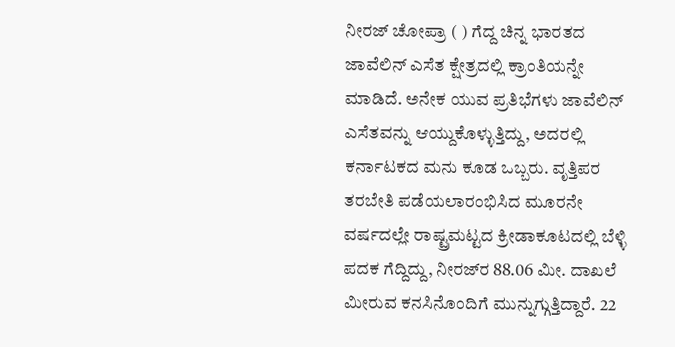ನೀರಜ್‌ ಚೋಪ್ರಾ ( ) ಗೆದ್ದ ಚಿನ್ನ ಭಾರತದ ಜಾವೆಲಿನ್‌ ಎಸೆತ ಕ್ಷೇತ್ರದಲ್ಲಿ ಕ್ರಾಂತಿಯನ್ನೇ ಮಾಡಿದೆ. ಅನೇಕ ಯುವ ಪ್ರತಿಭೆಗಳು ಜಾವೆಲಿನ್‌ ಎಸೆತವನ್ನು ಆಯ್ದುಕೊಳ್ಳುತ್ತಿದ್ದು, ಅದರಲ್ಲಿ ಕರ್ನಾಟಕದ ಮನು ಕೂಡ ಒಬ್ಬರು. ವೃತ್ತಿಪರ ತರಬೇತಿ ಪಡೆಯಲಾರಂಭಿಸಿದ ಮೂರನೇ ವರ್ಷದಲ್ಲೇ ರಾಷ್ಟ್ರಮಟ್ಟದ ಕ್ರೀಡಾಕೂಟದಲ್ಲಿ ಬೆಳ್ಳಿ ಪದಕ ಗೆದ್ದಿದ್ದು, ನೀರಜ್‌ರ 88.06 ಮೀ. ದಾಖಲೆ ಮೀರುವ ಕನಸಿನೊಂದಿಗೆ ಮುನ್ನುಗ್ಗುತ್ತಿದ್ದಾರೆ. 22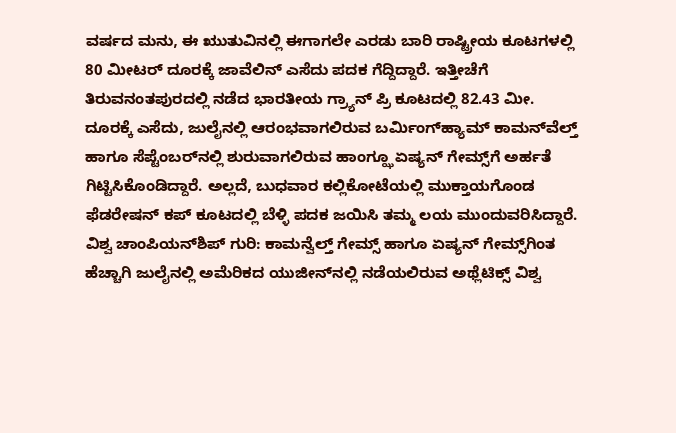ವರ್ಷದ ಮನು, ಈ ಋುತುವಿನಲ್ಲಿ ಈಗಾಗಲೇ ಎರಡು ಬಾರಿ ರಾಷ್ಟ್ರೀಯ ಕೂಟಗಳಲ್ಲಿ 80 ಮೀಟರ್‌ ದೂರಕ್ಕೆ ಜಾವೆಲಿನ್‌ ಎಸೆದು ಪದಕ ಗೆದ್ದಿದ್ದಾರೆ. ಇತ್ತೀಚೆಗೆ ತಿರುವನಂತಪುರದಲ್ಲಿ ನಡೆದ ಭಾರತೀಯ ಗ್ರ್ಯಾನ್‌ ಪ್ರಿ ಕೂಟದಲ್ಲಿ 82.43 ಮೀ. ದೂರಕ್ಕೆ ಎಸೆದು, ಜುಲೈನಲ್ಲಿ ಆರಂಭವಾಗಲಿರುವ ಬರ್ಮಿಂಗ್‌ಹ್ಯಾಮ್‌ ಕಾಮನ್‌ವೆಲ್ತ್‌ ಹಾಗೂ ಸೆಪ್ಟೆಂಬರ್‌ನಲ್ಲಿ ಶುರುವಾಗಲಿರುವ ಹಾಂಗ್ಝೂ ಏಷ್ಯನ್‌ ಗೇಮ್ಸ್‌ಗೆ ಅರ್ಹತೆ ಗಿಟ್ಟಿಸಿಕೊಂಡಿದ್ದಾರೆ. ಅಲ್ಲದೆ, ಬುಧವಾರ ಕಲ್ಲಿಕೋಟೆಯಲ್ಲಿ ಮುಕ್ತಾಯಗೊಂಡ ಫೆಡರೇಷನ್‌ ಕಪ್‌ ಕೂಟದಲ್ಲಿ ಬೆಳ್ಳಿ ಪದಕ ಜಯಿಸಿ ತಮ್ಮ ಲಯ ಮುಂದುವರಿಸಿದ್ದಾರೆ. ವಿಶ್ವ ಚಾಂಪಿಯನ್‌ಶಿಪ್‌ ಗುರಿ: ಕಾಮನ್ವೆಲ್ತ್‌ ಗೇಮ್ಸ್‌ ಹಾಗೂ ಏಷ್ಯನ್‌ ಗೇಮ್ಸ್‌ಗಿಂತ ಹೆಚ್ಚಾಗಿ ಜುಲೈನಲ್ಲಿ ಅಮೆರಿಕದ ಯುಜೀನ್‌ನಲ್ಲಿ ನಡೆಯಲಿರುವ ಅಥ್ಲೆಟಿಕ್ಸ್‌ ವಿಶ್ವ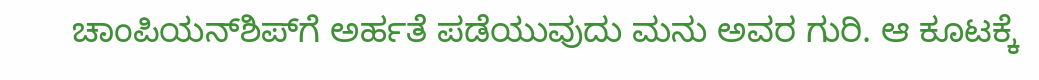ಚಾಂಪಿಯನ್‌ಶಿಪ್‌ಗೆ ಅರ್ಹತೆ ಪಡೆಯುವುದು ಮನು ಅವರ ಗುರಿ. ಆ ಕೂಟಕ್ಕೆ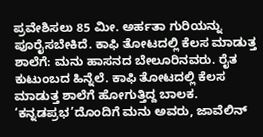ಪ್ರವೇಶಿಸಲು 85 ಮೀ. ಅರ್ಹತಾ ಗುರಿಯನ್ನು ಪೂರೈಸಬೇಕಿದೆ. ಕಾಫಿ ತೋಟದಲ್ಲಿ ಕೆಲಸ ಮಾಡುತ್ತ ಶಾಲೆಗೆ: ಮನು ಹಾಸನದ ಬೇಲೂರಿನವರು. ರೈತ ಕುಟುಂಬದ ಹಿನ್ನೆಲೆ. ಕಾಫಿ ತೋಟದಲ್ಲಿ ಕೆಲಸ ಮಾಡುತ್ತ ಶಾಲೆಗೆ ಹೋಗುತ್ತಿದ್ದ ಬಾಲಕ. ‘ಕನ್ನಡಪ್ರಭ’ದೊಂದಿಗೆ ಮನು ಅವರು, ಜಾವೆಲಿನ್‌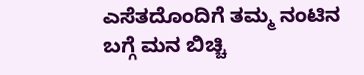ಎಸೆತದೊಂದಿಗೆ ತಮ್ಮ ನಂಟಿನ ಬಗ್ಗೆ ಮನ ಬಿಚ್ಚಿ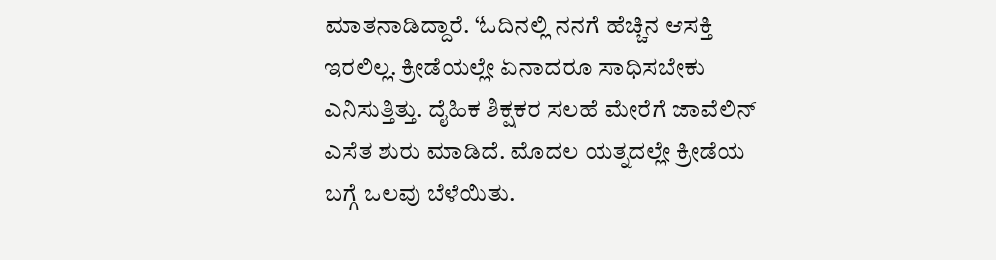ಮಾತನಾಡಿದ್ದಾರೆ. ‘ಓದಿನಲ್ಲಿ ನನಗೆ ಹೆಚ್ಚಿನ ಆಸಕ್ತಿ ಇರಲಿಲ್ಲ. ಕ್ರೀಡೆಯಲ್ಲೇ ಏನಾದರೂ ಸಾಧಿಸಬೇಕು ಎನಿಸುತ್ತಿತ್ತು. ದೈಹಿಕ ಶಿಕ್ಷಕರ ಸಲಹೆ ಮೇರೆಗೆ ಜಾವೆಲಿನ್‌ ಎಸೆತ ಶುರು ಮಾಡಿದೆ. ಮೊದಲ ಯತ್ನದಲ್ಲೇ ಕ್ರೀಡೆಯ ಬಗ್ಗೆ ಒಲವು ಬೆಳೆಯಿತು.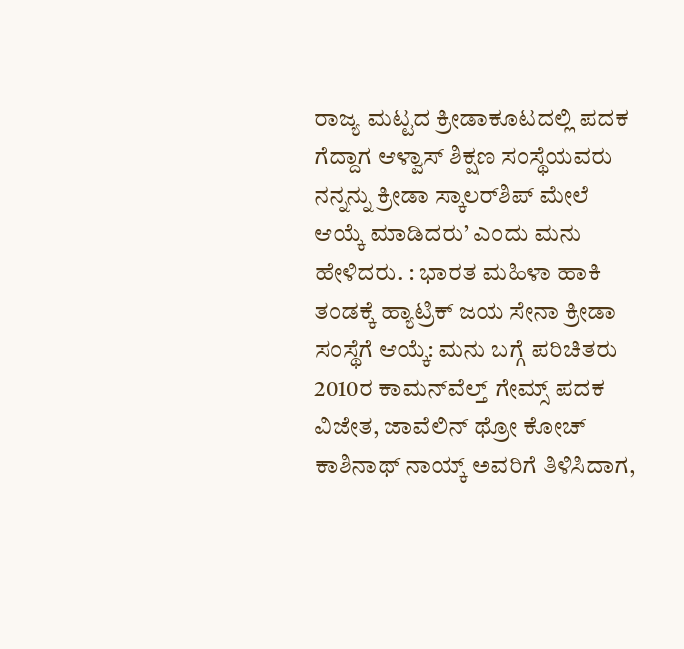ರಾಜ್ಯ ಮಟ್ಟದ ಕ್ರೀಡಾಕೂಟದಲ್ಲಿ ಪದಕ ಗೆದ್ದಾಗ ಆಳ್ವಾಸ್‌ ಶಿಕ್ಷಣ ಸಂಸ್ಥೆಯವರು ನನ್ನನ್ನು ಕ್ರೀಡಾ ಸ್ಕಾಲರ್‌ಶಿಪ್‌ ಮೇಲೆ ಆಯ್ಕೆ ಮಾಡಿದರು’ ಎಂದು ಮನು ಹೇಳಿದರು. : ಭಾರತ ಮಹಿಳಾ ಹಾಕಿ ತಂಡಕ್ಕೆ ಹ್ಯಾಟ್ರಿಕ್‌ ಜಯ ಸೇನಾ ಕ್ರೀಡಾ ಸಂಸ್ಥೆಗೆ ಆಯ್ಕೆ: ಮನು ಬಗ್ಗೆ ಪರಿಚಿತರು 2010ರ ಕಾಮನ್‌ವೆಲ್ತ್‌ ಗೇಮ್ಸ್‌ ಪದಕ ವಿಜೇತ, ಜಾವೆಲಿನ್‌ ಥ್ರೋ ಕೋಚ್‌ ಕಾಶಿನಾಥ್‌ ನಾಯ್ಕ್‌ ಅವರಿಗೆ ತಿಳಿಸಿದಾಗ,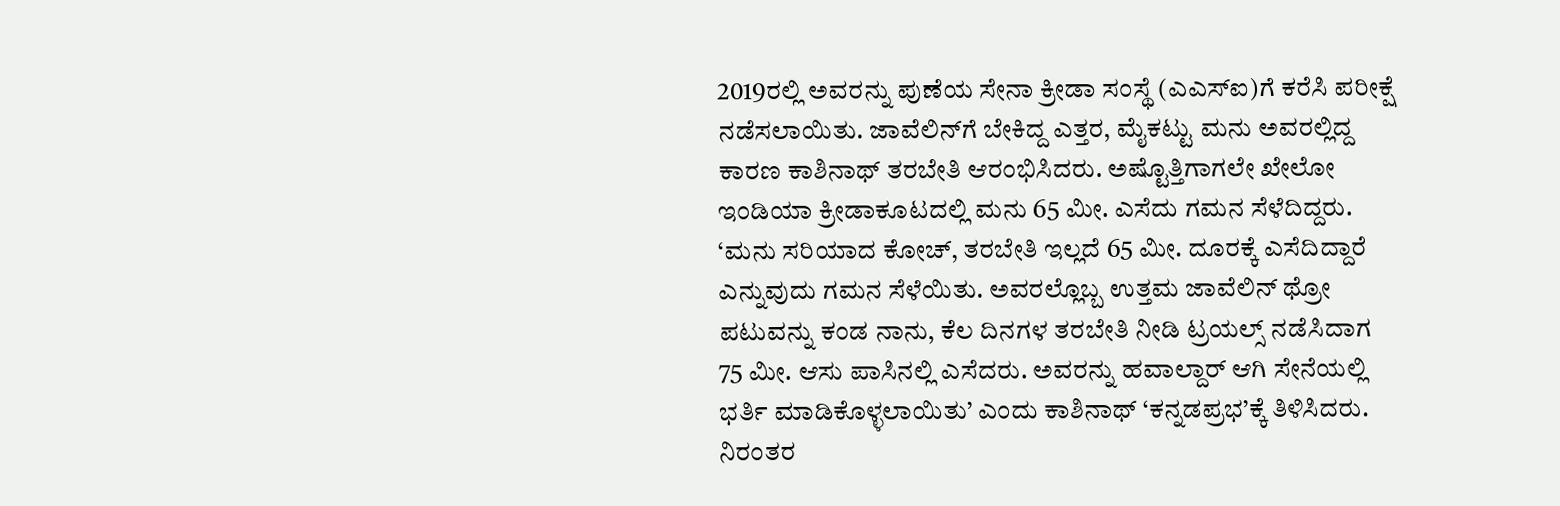2019ರಲ್ಲಿ ಅವರನ್ನು ಪುಣೆಯ ಸೇನಾ ಕ್ರೀಡಾ ಸಂಸ್ಥೆ (ಎಎಸ್‌ಐ)ಗೆ ಕರೆಸಿ ಪರೀಕ್ಷೆ ನಡೆಸಲಾಯಿತು. ಜಾವೆಲಿನ್‌ಗೆ ಬೇಕಿದ್ದ ಎತ್ತರ, ಮೈಕಟ್ಟು ಮನು ಅವರಲ್ಲಿದ್ದ ಕಾರಣ ಕಾಶಿನಾಥ್‌ ತರಬೇತಿ ಆರಂಭಿಸಿದರು. ಅಷ್ಟೊತ್ತಿಗಾಗಲೇ ಖೇಲೋ ಇಂಡಿಯಾ ಕ್ರೀಡಾಕೂಟದಲ್ಲಿ ಮನು 65 ಮೀ. ಎಸೆದು ಗಮನ ಸೆಳೆದಿದ್ದರು. ‘ಮನು ಸರಿಯಾದ ಕೋಚ್‌, ತರಬೇತಿ ಇಲ್ಲದೆ 65 ಮೀ. ದೂರಕ್ಕೆ ಎಸೆದಿದ್ದಾರೆ ಎನ್ನುವುದು ಗಮನ ಸೆಳೆಯಿತು. ಅವರಲ್ಲೊಬ್ಬ ಉತ್ತಮ ಜಾವೆಲಿನ್‌ ಥ್ರೋ ಪಟುವನ್ನು ಕಂಡ ನಾನು, ಕೆಲ ದಿನಗಳ ತರಬೇತಿ ನೀಡಿ ಟ್ರಯಲ್ಸ್‌ ನಡೆಸಿದಾಗ 75 ಮೀ. ಆಸು ಪಾಸಿನಲ್ಲಿ ಎಸೆದರು. ಅವರನ್ನು ಹವಾಲ್ದಾರ್‌ ಆಗಿ ಸೇನೆಯಲ್ಲಿ ಭರ್ತಿ ಮಾಡಿಕೊಳ್ಳಲಾಯಿತು’ ಎಂದು ಕಾಶಿನಾಥ್‌ ‘ಕನ್ನಡಪ್ರಭ’ಕ್ಕೆ ತಿಳಿಸಿದರು. ನಿರಂತರ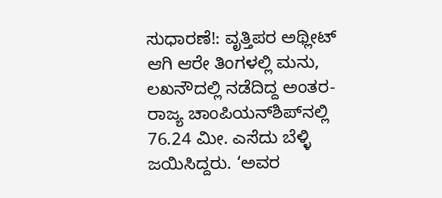ಸುಧಾರಣೆ!: ವೃತ್ತಿಪರ ಅಥ್ಲೀಟ್‌ ಆಗಿ ಆರೇ ತಿಂಗಳಲ್ಲಿ ಮನು, ಲಖನೌದಲ್ಲಿ ನಡೆದಿದ್ದ ಅಂತರ-ರಾಜ್ಯ ಚಾಂಪಿಯನ್‌ಶಿಪ್‌ನಲ್ಲಿ 76.24 ಮೀ. ಎಸೆದು ಬೆಳ್ಳಿ ಜಯಿಸಿದ್ದರು. ‘ಅವರ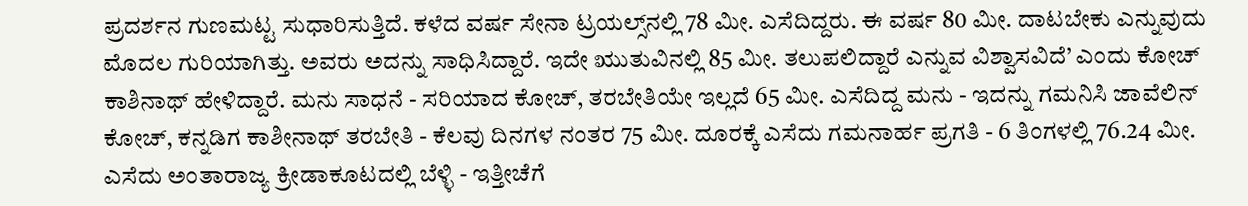ಪ್ರದರ್ಶನ ಗುಣಮಟ್ಟ ಸುಧಾರಿಸುತ್ತಿದೆ. ಕಳೆದ ವರ್ಷ ಸೇನಾ ಟ್ರಯಲ್ಸ್‌ನಲ್ಲಿ 78 ಮೀ. ಎಸೆದಿದ್ದರು. ಈ ವರ್ಷ 80 ಮೀ. ದಾಟಬೇಕು ಎನ್ನುವುದು ಮೊದಲ ಗುರಿಯಾಗಿತ್ತು. ಅವರು ಅದನ್ನು ಸಾಧಿಸಿದ್ದಾರೆ. ಇದೇ ಋುತುವಿನಲ್ಲಿ 85 ಮೀ. ತಲುಪಲಿದ್ದಾರೆ ಎನ್ನುವ ವಿಶ್ವಾಸವಿದೆ’ ಎಂದು ಕೋಚ್‌ ಕಾಶಿನಾಥ್‌ ಹೇಳಿದ್ದಾರೆ. ಮನು ಸಾಧನೆ - ಸರಿಯಾದ ಕೋಚ್‌, ತರಬೇತಿಯೇ ಇಲ್ಲದೆ 65 ಮೀ. ಎಸೆದಿದ್ದ ಮನು - ಇದನ್ನು ಗಮನಿಸಿ ಜಾವೆಲಿನ್‌ ಕೋಚ್‌, ಕನ್ನಡಿಗ ಕಾಶೀನಾಥ್‌ ತರಬೇತಿ - ಕೆಲವು ದಿನಗಳ ನಂತರ 75 ಮೀ. ದೂರಕ್ಕೆ ಎಸೆದು ಗಮನಾರ್ಹ ಪ್ರಗತಿ - 6 ತಿಂಗಳಲ್ಲಿ 76.24 ಮೀ. ಎಸೆದು ಅಂತಾರಾಜ್ಯ ಕ್ರೀಡಾಕೂಟದಲ್ಲಿ ಬೆಳ್ಳಿ - ಇತ್ತೀಚೆಗೆ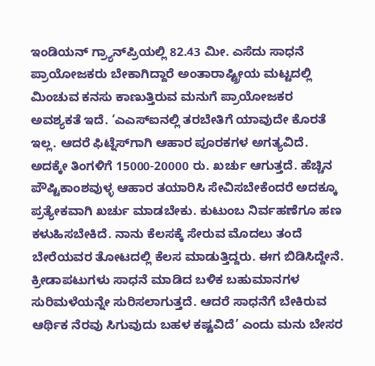ಇಂಡಿಯನ್‌ ಗ್ರ್ಯಾನ್‌ಪ್ರಿಯಲ್ಲಿ 82.43 ಮೀ. ಎಸೆದು ಸಾಧನೆ ಪ್ರಾಯೋಜಕರು ಬೇಕಾಗಿದ್ದಾರೆ ಅಂತಾರಾಷ್ಟ್ರೀಯ ಮಟ್ಟದಲ್ಲಿ ಮಿಂಚುವ ಕನಸು ಕಾಣುತ್ತಿರುವ ಮನುಗೆ ಪ್ರಾಯೋಜಕರ ಅವಶ್ಯಕತೆ ಇದೆ. ‘ಎಎಸ್‌ಐನಲ್ಲಿ ತರಬೇತಿಗೆ ಯಾವುದೇ ಕೊರತೆ ಇಲ್ಲ. ಆದರೆ ಫಿಟ್ನೆಸ್‌ಗಾಗಿ ಆಹಾರ ಪೂರಕಗಳ ಅಗತ್ಯವಿದೆ. ಅದಕ್ಕೇ ತಿಂಗಳಿಗೆ 15000-20000 ರು. ಖರ್ಚು ಆಗುತ್ತದೆ. ಹೆಚ್ಚಿನ ಪೌಷ್ಟಿಕಾಂಶವುಳ್ಳ ಆಹಾರ ತಯಾರಿಸಿ ಸೇವಿಸಬೇಕೆಂದರೆ ಅದಕ್ಕೂ ಪ್ರತ್ಯೇಕವಾಗಿ ಖರ್ಚು ಮಾಡಬೇಕು. ಕುಟುಂಬ ನಿರ್ವಹಣೆಗೂ ಹಣ ಕಳುಹಿಸಬೇಕಿದೆ. ನಾನು ಕೆಲಸಕ್ಕೆ ಸೇರುವ ಮೊದಲು ತಂದೆ ಬೇರೆಯವರ ತೋಟದಲ್ಲಿ ಕೆಲಸ ಮಾಡುತ್ತಿದ್ದರು. ಈಗ ಬಿಡಿಸಿದ್ದೇನೆ. ಕ್ರೀಡಾಪಟುಗಳು ಸಾಧನೆ ಮಾಡಿದ ಬಳಿಕ ಬಹುಮಾನಗಳ ಸುರಿಮಳೆಯನ್ನೇ ಸುರಿಸಲಾಗುತ್ತದೆ. ಆದರೆ ಸಾಧನೆಗೆ ಬೇಕಿರುವ ಆರ್ಥಿಕ ನೆರವು ಸಿಗುವುದು ಬಹಳ ಕಷ್ಟವಿದೆ’ ಎಂದು ಮನು ಬೇಸರ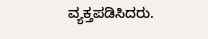ವ್ಯಕ್ತಪಡಿಸಿದರು.